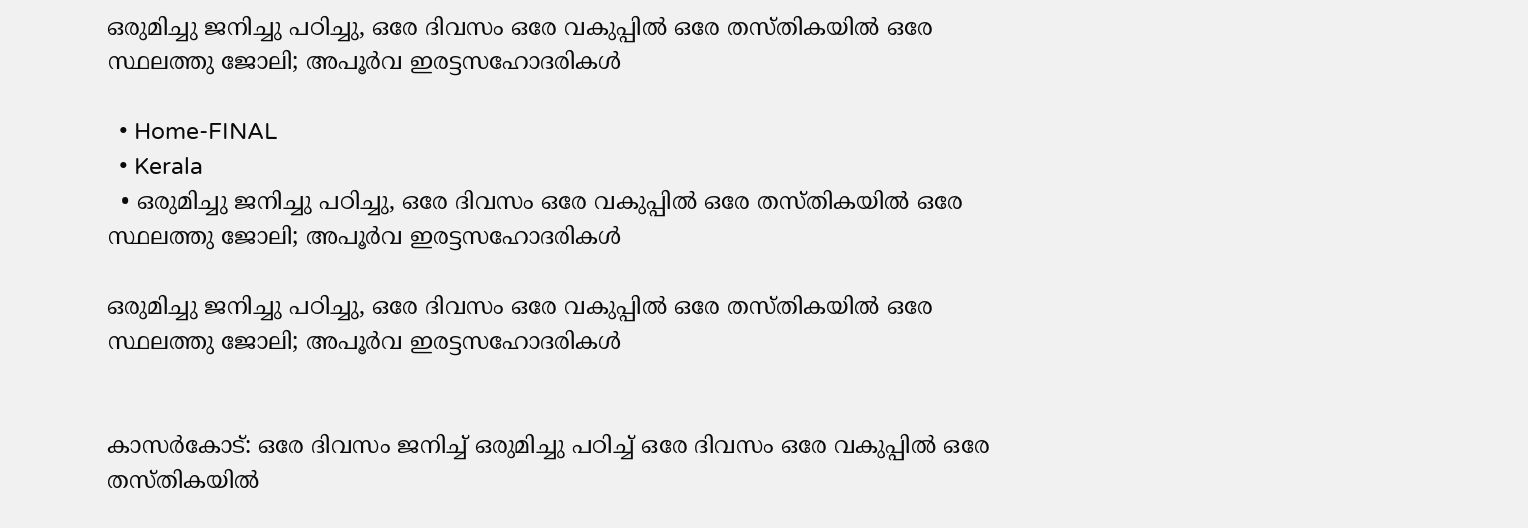ഒരുമിച്ചു ജനിച്ചു പഠിച്ചു, ഒരേ ദിവസം ഒരേ വകുപ്പിൽ ഒരേ തസ്തികയിൽ ഒരേ സ്ഥലത്തു ജോലി; അപൂർവ ഇരട്ടസഹോദരികൾ

  • Home-FINAL
  • Kerala
  • ഒരുമിച്ചു ജനിച്ചു പഠിച്ചു, ഒരേ ദിവസം ഒരേ വകുപ്പിൽ ഒരേ തസ്തികയിൽ ഒരേ സ്ഥലത്തു ജോലി; അപൂർവ ഇരട്ടസഹോദരികൾ

ഒരുമിച്ചു ജനിച്ചു പഠിച്ചു, ഒരേ ദിവസം ഒരേ വകുപ്പിൽ ഒരേ തസ്തികയിൽ ഒരേ സ്ഥലത്തു ജോലി; അപൂർവ ഇരട്ടസഹോദരികൾ


കാസർകോട്: ഒരേ ദിവസം ജനിച്ച് ഒരുമിച്ചു പഠിച്ച് ഒരേ ദിവസം ഒരേ വകുപ്പിൽ ഒരേ തസ്തികയിൽ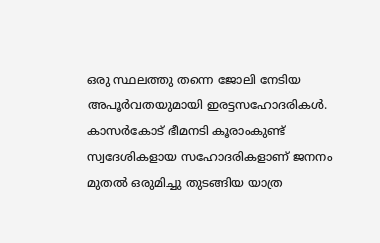ഒരു സ്ഥലത്തു തന്നെ ജോലി നേടിയ അപൂർവതയുമായി ഇരട്ടസഹോദരികൾ. കാസർകോട് ഭീമനടി കൂരാംകുണ്ട് സ്വദേശികളായ സഹോദരികളാണ് ജനനം മുതൽ ഒരുമിച്ചു തുടങ്ങിയ യാത്ര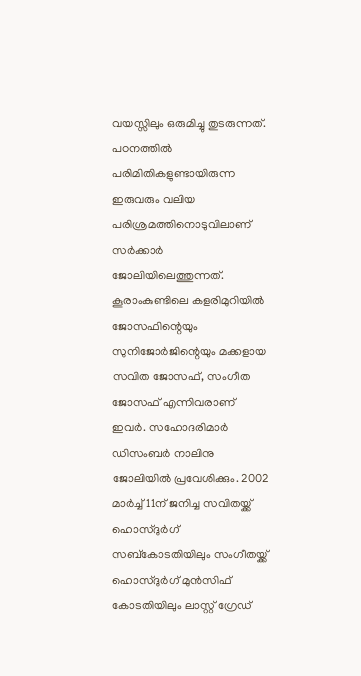വയസ്സിലും ഒരുമിച്ചു തുടരുന്നത്. പഠനത്തിൽ പരിമിതികളുണ്ടായിരുന്ന ഇരുവരും വലിയ പരിശ്രമത്തിനൊടുവിലാണ് സർക്കാർ ജോലിയിലെത്തുന്നത്‌. കൂരാംകുണ്ടിലെ കളരിമുറിയിൽ ജോസഫിന്റെയും സുനിജോർജിന്റെയും മക്കളായ സവിത ജോസഫ്, സംഗീത ജോസഫ് എന്നിവരാണ് ഇവർ. സഹോദരിമാർ ഡിസംബർ നാലിനു ജോലിയിൽ പ്രവേശിക്കും. 2002 മാർച്ച് 11ന് ജനിച്ച സവിതയ്ക്ക് ഹൊസ്ദുർഗ് സബ്കോടതിയിലും സംഗീതയ്ക്ക് ഹൊസ്ദുർഗ് മുൻസിഫ് കോടതിയിലും ലാസ്റ്റ് ഗ്രേഡ്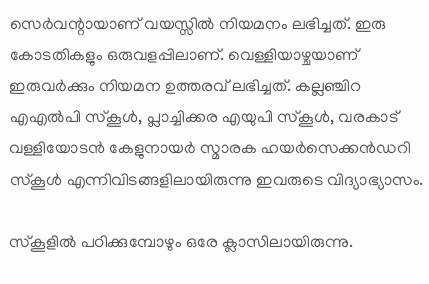സെർവന്റായാണ് വയസ്സിൽ നിയമനം ലഭിച്ചത്. ഇരു കോടതികളും ഒരുവളപ്പിലാണ്. വെള്ളിയാഴ്ചയാണ് ഇരുവർക്കും നിയമന ഉത്തരവ് ലഭിച്ചത്. കല്ലഞ്ചിറ എഎൽപി സ്കൂൾ, പ്ലാച്ചിക്കര എയുപി സ്കൂൾ, വരകാട് വള്ളിയോടൻ കേളുനായർ സ്മാരക ഹയർസെക്കൻഡറി സ്കൂൾ എന്നിവിടങ്ങളിലായിരുന്നു ഇവരുടെ വിദ്യാഭ്യാസം.

സ്കൂളിൽ പഠിക്കുമ്പോഴും ഒരേ ക്ലാസിലായിരുന്നു.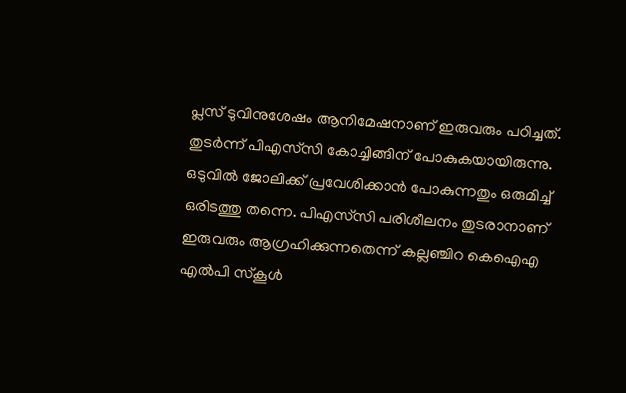പ്ലസ് ടുവിനുശേഷം ആനിമേഷനാണ് ഇരുവരും പഠിച്ചത്. തുടർന്ന് പിഎസ്‌സി കോച്ചിങ്ങിന് പോകുകയായിരുന്നു. ഒടുവിൽ ജോലിക്ക് പ്രവേശിക്കാൻ പോകുന്നതും ഒരുമിച്ച് ഒരിടത്തു തന്നെ. പിഎസ്‌സി പരിശീലനം തുടരാനാണ് ഇരുവരും ആഗ്രഹിക്കുന്നതെന്ന് കല്ലഞ്ചിറ കെഐഎ എൽപി സ്കൂൾ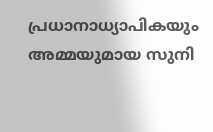പ്രധാനാധ്യാപികയും അമ്മയുമായ സുനി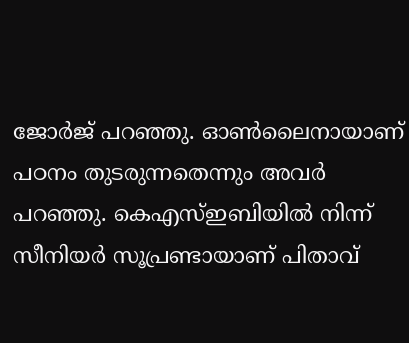ജോർജ് പറഞ്ഞു. ഓൺലൈനായാണ് പഠനം തുടരുന്നതെന്നും അവർ പറഞ്ഞു. കെഎസ്ഇബിയിൽ നിന്ന് സീനിയർ സൂപ്രണ്ടായാണ് പിതാവ്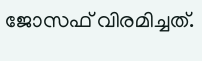ജോസഫ് വിരമിച്ചത്.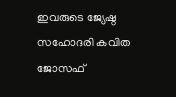ഇവരുടെ ജ്യേഷ്ഠ സഹോദരി കവിത ജോസഫ്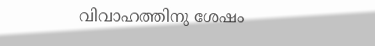വിവാഹത്തിനു ശേഷം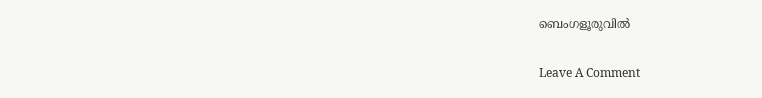ബെംഗളൂരുവിൽ

Leave A Comment